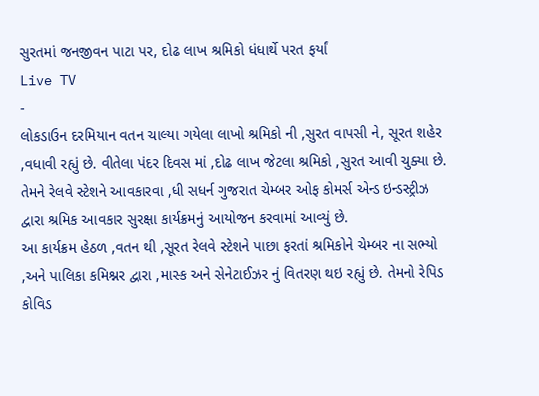સુરતમાં જનજીવન પાટા પર, દોઢ લાખ શ્રમિકો ધંધાર્થે પરત ફર્યાં
Live TV
-
લોકડાઉન દરમિયાન વતન ચાલ્યા ગયેલા લાખો શ્રમિકો ની ,સુરત વાપસી ને, સૂરત શહેર ,વધાવી રહ્યું છે. વીતેલા પંદર દિવસ માં ,દોઢ લાખ જેટલા શ્રમિકો ,સુરત આવી ચુક્યા છે. તેમને રેલવે સ્ટેશને આવકારવા ,ધી સધર્ન ગુજરાત ચેમ્બર ઓફ કોમર્સ એન્ડ ઇન્ડસ્ટ્રીઝ દ્વારા શ્રમિક આવકાર સુરક્ષા કાર્યક્રમનું આયોજન કરવામાં આવ્યું છે.
આ કાર્યક્રમ હેઠળ ,વતન થી ,સૂરત રેલવે સ્ટેશને પાછા ફરતાં શ્રમિકોને ચેમ્બર ના સભ્યો ,અને પાલિકા કમિશ્નર દ્વારા ,માસ્ક અને સેનેટાઈઝર નું વિતરણ થઇ રહ્યું છે. તેમનો રેપિડ કોવિડ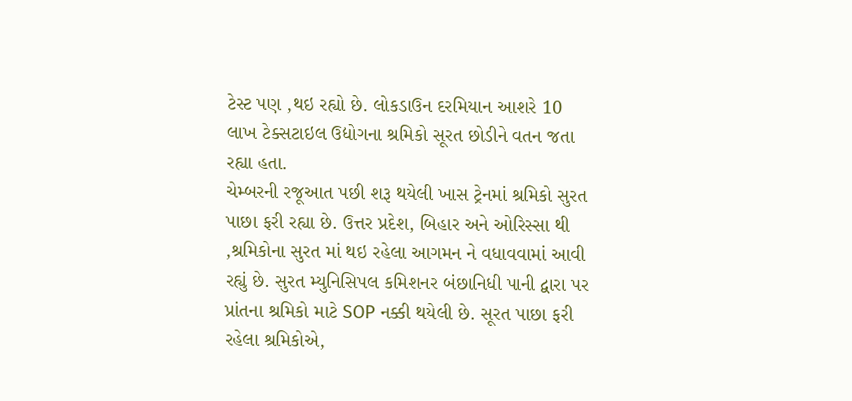ટેસ્ટ પણ ,થઇ રહ્યો છે. લોકડાઉન દરમિયાન આશરે 10 લાખ ટેક્સટાઇલ ઉદ્યોગના શ્રમિકો સૂરત છોડીને વતન જતા રહ્યા હતા.
ચેમ્બરની રજૂઆત પછી શરૂ થયેલી ખાસ ટ્રેનમાં શ્રમિકો સુરત પાછા ફરી રહ્યા છે. ઉત્તર પ્રદેશ, બિહાર અને ઓરિસ્સા થી ,શ્રમિકોના સુરત માં થઇ રહેલા આગમન ને વધાવવામાં આવી રહ્યું છે. સુરત મ્યુનિસિપલ કમિશનર બંછાનિધી પાની દ્વારા પર પ્રાંતના શ્રમિકો માટે SOP નક્કી થયેલી છે. સૂરત પાછા ફરી રહેલા શ્રમિકોએ,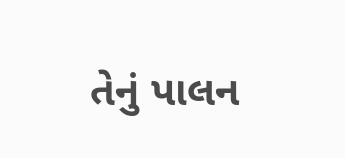તેનું પાલન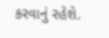કરવાનું રહેશે.